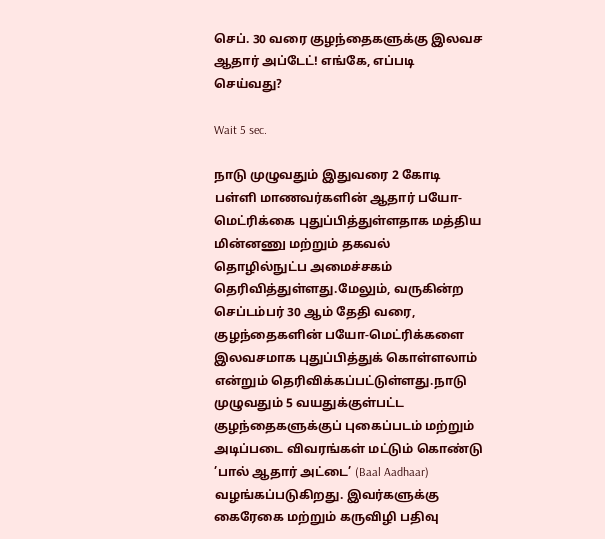செப். 30 வரை குழந்தைகளுக்கு இலவச ஆதார் அப்டேட்! எங்கே, எப்படி செய்வது?

Wait 5 sec.

நாடு முழுவதும் இதுவரை 2 கோடி பள்ளி மாணவர்களின் ஆதார் பயோ-மெட்ரிக்கை புதுப்பித்துள்ளதாக மத்திய மின்னணு மற்றும் தகவல் தொழில்நுட்ப அமைச்சகம் தெரிவித்துள்ளது.மேலும், வருகின்ற செப்டம்பர் 30 ஆம் தேதி வரை, குழந்தைகளின் பயோ-மெட்ரிக்களை இலவசமாக புதுப்பித்துக் கொள்ளலாம் என்றும் தெரிவிக்கப்பட்டுள்ளது.நாடு முழுவதும் 5 வயதுக்குள்பட்ட குழந்தைகளுக்குப் புகைப்படம் மற்றும் அடிப்படை விவரங்கள் மட்டும் கொண்டு ’பால் ஆதார் அட்டை’ (Baal Aadhaar) வழங்கப்படுகிறது. இவர்களுக்கு கைரேகை மற்றும் கருவிழி பதிவு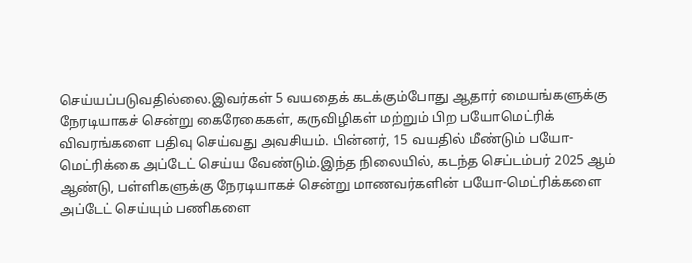செய்யப்படுவதில்லை.இவர்கள் 5 வயதைக் கடக்கும்போது ஆதார் மையங்களுக்கு நேரடியாகச் சென்று கைரேகைகள், கருவிழிகள் மற்றும் பிற பயோமெட்ரிக் விவரங்களை பதிவு செய்வது அவசியம். பின்னர், 15 வயதில் மீண்டும் பயோ-மெட்ரிக்கை அப்டேட் செய்ய வேண்டும்.இந்த நிலையில், கடந்த செப்டம்பர் 2025 ஆம் ஆண்டு, பள்ளிகளுக்கு நேரடியாகச் சென்று மாணவர்களின் பயோ-மெட்ரிக்களை அப்டேட் செய்யும் பணிகளை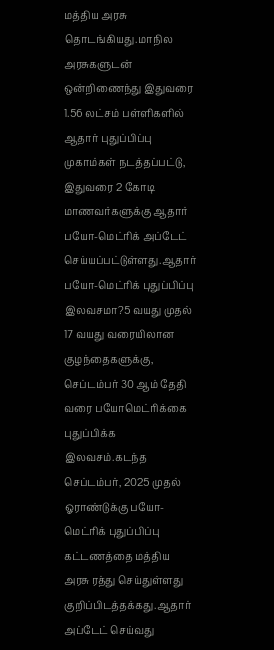மத்திய அரசு தொடங்கியது.மாநில அரசுகளுடன் ஒன்றிணைந்து இதுவரை 1.56 லட்சம் பள்ளிகளில் ஆதார் புதுப்பிப்பு முகாம்கள் நடத்தப்பட்டு, இதுவரை 2 கோடி மாணவர்களுக்கு ஆதார் பயோ-மெட்ரிக் அப்டேட் செய்யப்பட்டுள்ளது.ஆதார் பயோ-மெட்ரிக் புதுப்பிப்பு இலவசமா?5 வயது முதல் 17 வயது வரையிலான குழந்தைகளுக்கு, செப்டம்பர் 30 ஆம் தேதி வரை பயோமெட்ரிக்கை புதுப்பிக்க இலவசம்.கடந்த செப்டம்பர், 2025 முதல் ஓராண்டுக்கு பயோ-மெட்ரிக் புதுப்பிப்பு கட்டணத்தை மத்திய அரசு ரத்து செய்துள்ளது குறிப்பிடத்தக்கது.ஆதார் அப்டேட் செய்வது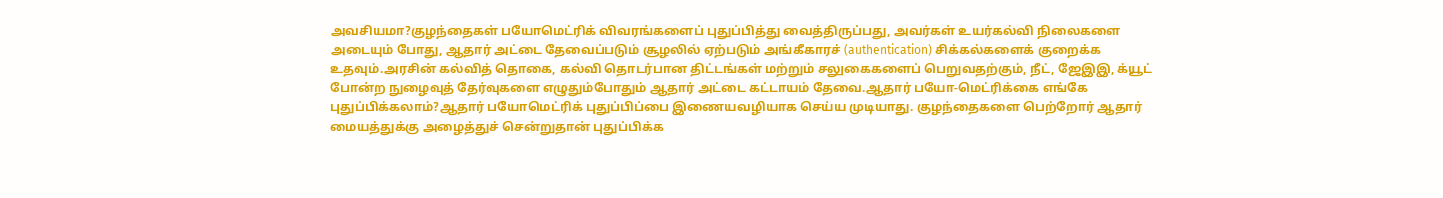அவசியமா?குழந்தைகள் பயோமெட்ரிக் விவரங்களைப் புதுப்பித்து வைத்திருப்பது, அவர்கள் உயர்கல்வி நிலைகளை அடையும் போது, ஆதார் அட்டை தேவைப்படும் சூழலில் ஏற்படும் அங்கீகாரச் (authentication) சிக்கல்களைக் குறைக்க உதவும்.அரசின் கல்வித் தொகை, கல்வி தொடர்பான திட்டங்கள் மற்றும் சலுகைகளைப் பெறுவதற்கும், நீட், ஜேஇஇ, க்யூட் போன்ற நுழைவுத் தேர்வுகளை எழுதும்போதும் ஆதார் அட்டை கட்டாயம் தேவை.ஆதார் பயோ-மெட்ரிக்கை எங்கே புதுப்பிக்கலாம்?ஆதார் பயோமெட்ரிக் புதுப்பிப்பை இணையவழியாக செய்ய முடியாது. குழந்தைகளை பெற்றோர் ஆதார் மையத்துக்கு அழைத்துச் சென்றுதான் புதுப்பிக்க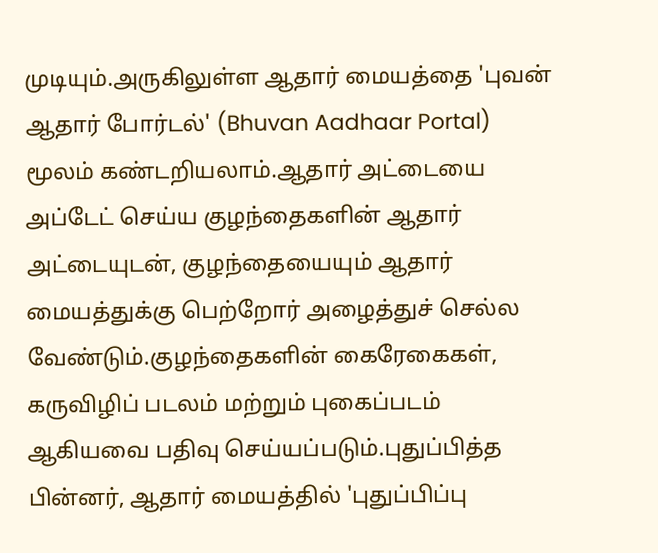முடியும்.அருகிலுள்ள ஆதார் மையத்தை 'புவன் ஆதார் போர்டல்' (Bhuvan Aadhaar Portal) மூலம் கண்டறியலாம்.ஆதார் அட்டையை அப்டேட் செய்ய குழந்தைகளின் ஆதார் அட்டையுடன், குழந்தையையும் ஆதார் மையத்துக்கு பெற்றோர் அழைத்துச் செல்ல வேண்டும்.குழந்தைகளின் கைரேகைகள், கருவிழிப் படலம் மற்றும் புகைப்படம் ஆகியவை பதிவு செய்யப்படும்.புதுப்பித்த பின்னர், ஆதார் மையத்தில் 'புதுப்பிப்பு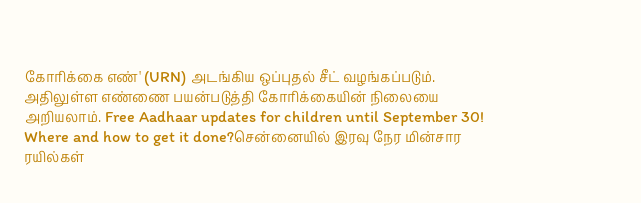கோரிக்கை எண்' (URN) அடங்கிய ஒப்புதல் சீட் வழங்கப்படும். அதிலுள்ள எண்ணை பயன்படுத்தி கோரிக்கையின் நிலையை அறியலாம். Free Aadhaar updates for children until September 30! Where and how to get it done?சென்னையில் இரவு நேர மின்சார ரயில்கள்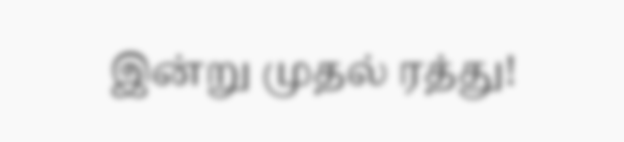இன்று முதல் ரத்து!